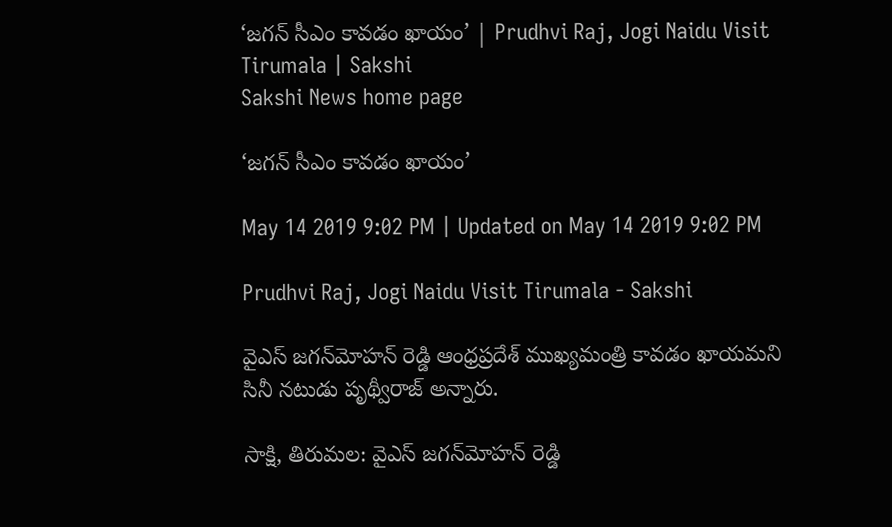‘జగన్‌ సీఎం కావడం ఖాయం’ | Prudhvi Raj, Jogi Naidu Visit Tirumala | Sakshi
Sakshi News home page

‘జగన్‌ సీఎం కావడం ఖాయం’

May 14 2019 9:02 PM | Updated on May 14 2019 9:02 PM

Prudhvi Raj, Jogi Naidu Visit Tirumala - Sakshi

వైఎస్ జగన్‌మోహన్ రెడ్డి ఆంధ్రప్రదేశ్‌ ముఖ్యమంత్రి కావడం ఖాయమని సినీ నటుడు పృథ్వీరాజ్ అన్నారు.

సాక్షి, తిరుమల: వైఎస్ జగన్‌మోహన్ రెడ్డి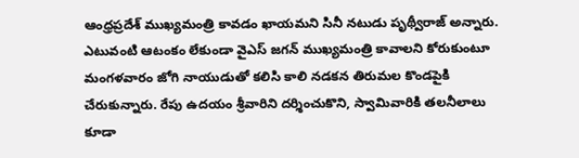ఆంధ్రప్రదేశ్‌ ముఖ్యమంత్రి కావడం ఖాయమని సినీ నటుడు పృథ్వీరాజ్ అన్నారు. ఎటువంటి ఆటంకం లేకుండా వైఎస్‌ జగన్ ముఖ్యమంత్రి కావాలని కోరుకుంటూ మంగళవారం జోగి నాయుడుతో కలిసి కాలి నడకన తిరుమల కొండపైకి చేరుకున్నారు. రేపు ఉదయం శ్రీవారిని దర్శించుకొని, స్వామివారికి తలనీలాలు కూడా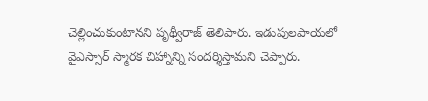చెల్లించుకుంటానని పృథ్వీరాజ్ తెలిపారు. ఇడుపులపాయలో వైఎస్సార్ స్మారక చిహ్నాన్ని సందర్శిస్తామని చెప్పారు.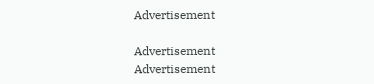Advertisement

Advertisement
Advertisement